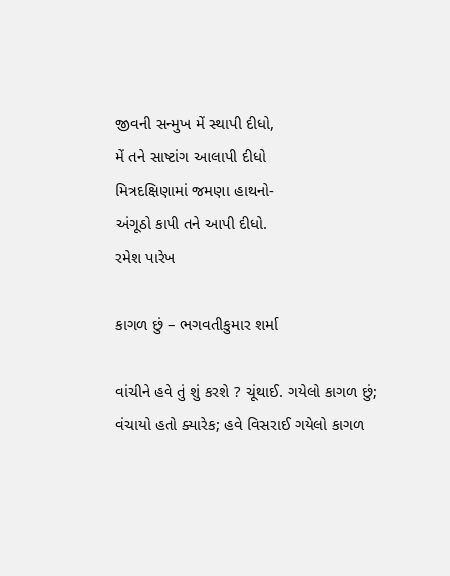જીવની સન્મુખ મેં સ્થાપી દીધો,
મેં તને સાષ્ટાંગ આલાપી દીધો
મિત્રદક્ષિણામાં જમણા હાથનો-
અંગૂઠો કાપી તને આપી દીધો.
રમેશ પારેખ

કાગળ છું – ભગવતીકુમાર શર્મા

વાંચીને હવે તું શું કરશે ? ચૂંથાઈ. ગયેલો કાગળ છું;
વંચાયો હતો ક્યારેક; હવે વિસરાઈ ગયેલો કાગળ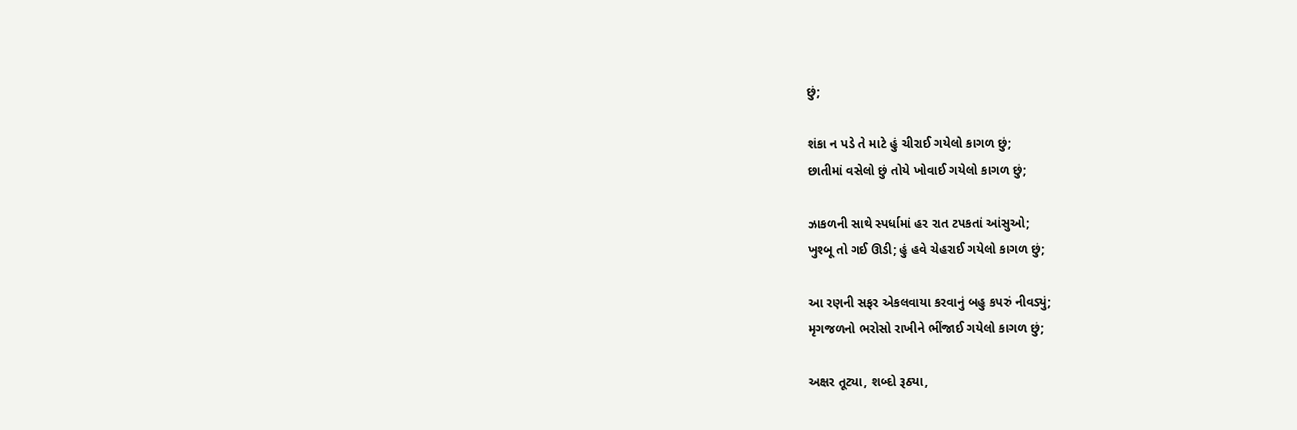છું;

શંકા ન પડે તે માટે હું ચીરાઈ ગયેલો કાગળ છું;
છાતીમાં વસેલો છું તોયે ખોવાઈ ગયેલો કાગળ છું;

ઝાકળની સાથે સ્પર્ધામાં હર રાત ટપકતાં આંસુઓ;
ખુશ્બૂ તો ગઈ ઊડી; હું હવે ચેહરાઈ ગયેલો કાગળ છું;

આ રણની સફર એકલવાયા કરવાનું બહુ કપરું નીવડ્યું;
મૃગજળનો ભરોસો રાખીને ભીંજાઈ ગયેલો કાગળ છું;

અક્ષર તૂટ્યા, શબ્દો રૂઠ્યા,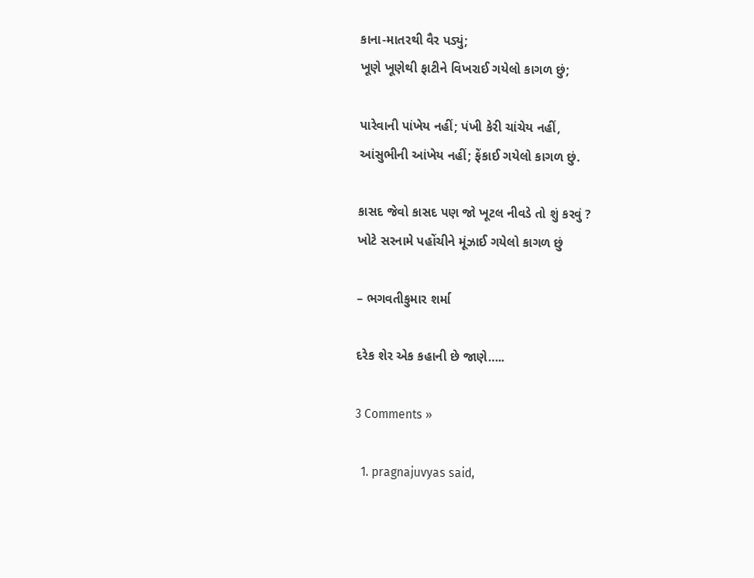કાના-માતરથી વૈર પડ્યું;
ખૂણે ખૂણેથી ફાટીને વિખરાઈ ગયેલો કાગળ છું;

પારેવાની પાંખેય નહીં; પંખી કેરી ચાંચેય નહીં,
આંસુભીની આંખેય નહીં; ફેંકાઈ ગયેલો કાગળ છું.

કાસદ જેવો કાસદ પણ જો ખૂટલ નીવડે તો શું કરવું ?
ખોટે સરનામે પહોંચીને મૂંઝાઈ ગયેલો કાગળ છું

– ભગવતીકુમાર શર્મા

દરેક શેર એક કહાની છે જાણે…..

3 Comments »

  1. pragnajuvyas said,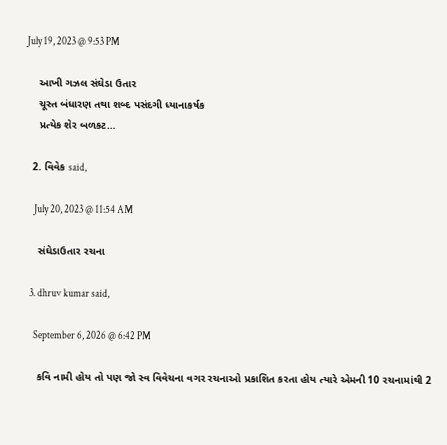July 19, 2023 @ 9:53 PM

    આખી ગઝલ સંઘેડા ઉતાર
    ચૂસ્ત બંધારણ તથા શબ્દ પસંદગી ધ્યાનાકર્ષક
    પ્રત્યેક શેર બળકટ…

  2. વિવેક said,

    July 20, 2023 @ 11:54 AM

    સંઘેડાઉતાર રચના

  3. dhruv kumar said,

    September 6, 2026 @ 6:42 PM

    કવિ નામી હોય તો પણ જો સ્વ વિવેચના વગર રચનાઓ પ્રકાશિત કરતા હોય ત્યારે એમની 10 રચનામાંથી 2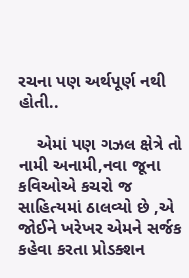રચના પણ અર્થપૂર્ણ નથી હોતી..

    એમાં પણ ગઝલ ક્ષેત્રે તો નામી અનામી,નવા જૂના કવિઓએ કચરો જ સાહિત્યમાં ઠાલવ્યો છે ,એ જોઈને ખરેખર એમને સર્જક કહેવા કરતા પ્રોડક્શન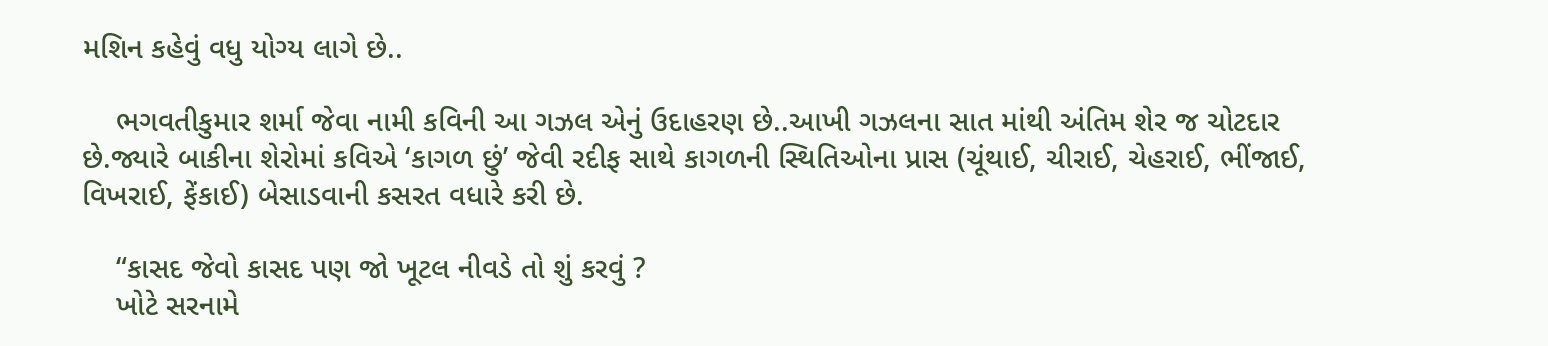મશિન કહેવું વધુ યોગ્ય લાગે છે..

    ભગવતીકુમાર શર્મા જેવા નામી કવિની આ ગઝલ એનું ઉદાહરણ છે..આખી ગઝલના સાત માંથી અંતિમ શેર જ ચોટદાર છે.જ્યારે બાકીના શેરોમાં કવિએ ‘કાગળ છું’ જેવી રદીફ સાથે કાગળની સ્થિતિઓના પ્રાસ (ચૂંથાઈ, ચીરાઈ, ચેહરાઈ, ભીંજાઈ, વિખરાઈ, ફેંકાઈ) બેસાડવાની કસરત વધારે કરી છે.

    “કાસદ જેવો કાસદ પણ જો ખૂટલ નીવડે તો શું કરવું ?
    ખોટે સરનામે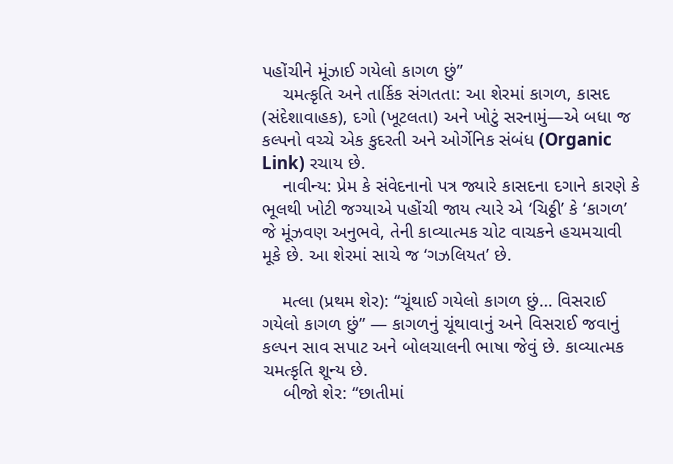પહોંચીને મૂંઝાઈ ગયેલો કાગળ છું”
    ચમત્કૃતિ અને તાર્કિક સંગતતા: આ શેરમાં કાગળ, કાસદ (સંદેશાવાહક), દગો (ખૂટલતા) અને ખોટું સરનામું—એ બધા જ કલ્પનો વચ્ચે એક કુદરતી અને ઓર્ગેનિક સંબંધ (Organic Link) રચાય છે.
    નાવીન્ય: પ્રેમ કે સંવેદનાનો પત્ર જ્યારે કાસદના દગાને કારણે કે ભૂલથી ખોટી જગ્યાએ પહોંચી જાય ત્યારે એ ‘ચિઠ્ઠી’ કે ‘કાગળ’ જે મૂંઝવણ અનુભવે, તેની કાવ્યાત્મક ચોટ વાચકને હચમચાવી મૂકે છે. આ શેરમાં સાચે જ ‘ગઝલિયત’ છે.

    મત્લા (પ્રથમ શેર): “ચૂંથાઈ ગયેલો કાગળ છું… વિસરાઈ ગયેલો કાગળ છું” — કાગળનું ચૂંથાવાનું અને વિસરાઈ જવાનું કલ્પન સાવ સપાટ અને બોલચાલની ભાષા જેવું છે. કાવ્યાત્મક ચમત્કૃતિ શૂન્ય છે.
    બીજો શેર: “છાતીમાં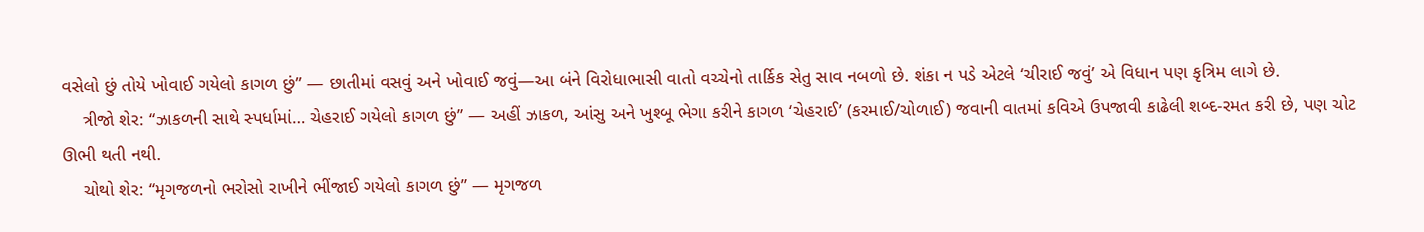વસેલો છું તોયે ખોવાઈ ગયેલો કાગળ છું” — છાતીમાં વસવું અને ખોવાઈ જવું—આ બંને વિરોધાભાસી વાતો વચ્ચેનો તાર્કિક સેતુ સાવ નબળો છે. શંકા ન પડે એટલે ‘ચીરાઈ જવું’ એ વિધાન પણ કૃત્રિમ લાગે છે.
    ત્રીજો શેર: “ઝાકળની સાથે સ્પર્ધામાં… ચેહરાઈ ગયેલો કાગળ છું” — અહીં ઝાકળ, આંસુ અને ખુશ્બૂ ભેગા કરીને કાગળ ‘ચેહરાઈ’ (કરમાઈ/ચોળાઈ) જવાની વાતમાં કવિએ ઉપજાવી કાઢેલી શબ્દ-રમત કરી છે, પણ ચોટ ઊભી થતી નથી.
    ચોથો શેર: “મૃગજળનો ભરોસો રાખીને ભીંજાઈ ગયેલો કાગળ છું” — મૃગજળ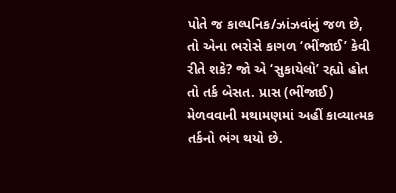પોતે જ કાલ્પનિક/ઝાંઝવાંનું જળ છે, તો એના ભરોસે કાગળ ‘ભીંજાઈ’ કેવી રીતે શકે? જો એ ‘સુકાયેલો’ રહ્યો હોત તો તર્ક બેસત. પ્રાસ (ભીંજાઈ) મેળવવાની મથામણમાં અહીં કાવ્યાત્મક તર્કનો ભંગ થયો છે.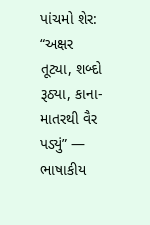પાંચમો શેર: “અક્ષર તૂટ્યા, શબ્દો રૂઠ્યા, કાના-માતરથી વૈર પડ્યું” — ભાષાકીય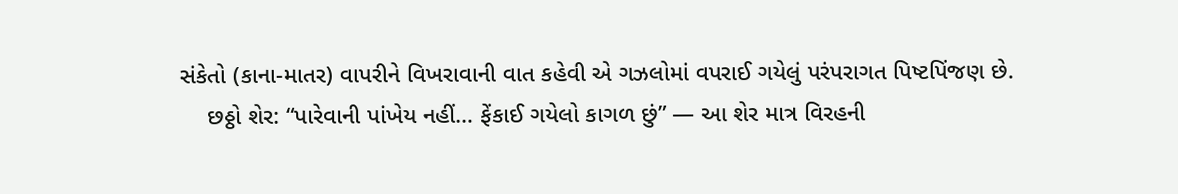સંકેતો (કાના-માતર) વાપરીને વિખરાવાની વાત કહેવી એ ગઝલોમાં વપરાઈ ગયેલું પરંપરાગત પિષ્ટપિંજણ છે.
    છઠ્ઠો શેર: “પારેવાની પાંખેય નહીં… ફેંકાઈ ગયેલો કાગળ છું” — આ શેર માત્ર વિરહની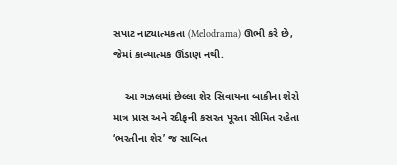સપાટ નાટ્યાત્મકતા (Melodrama) ઊભી કરે છે, જેમાં કાવ્યાત્મક ઊંડાણ નથી.

    આ ગઝલમાં છેલ્લા શેર સિવાયના બાકીના શેરો માત્ર પ્રાસ અને રદીફની કસરત પૂરતા સીમિત રહેતા ‘ભરતીના શેર’ જ સાબિત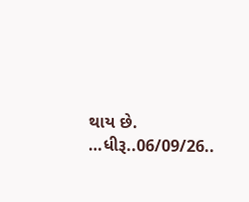થાય છે. …ધીરૂ..06/09/26..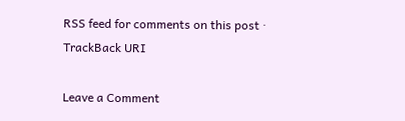RSS feed for comments on this post · TrackBack URI

Leave a Comment